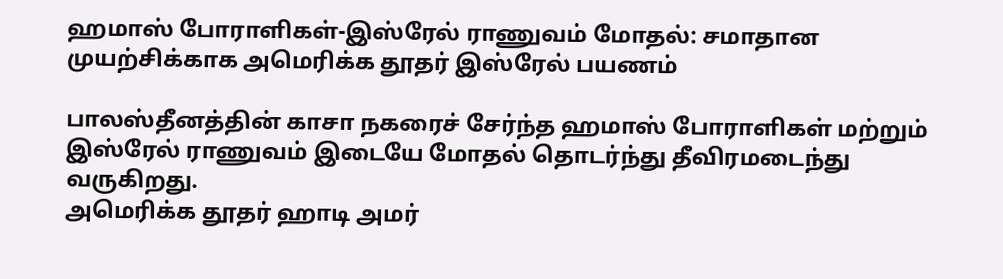ஹமாஸ் போராளிகள்-இஸ்ரேல் ராணுவம் மோதல்: சமாதான முயற்சிக்காக அமெரிக்க தூதர் இஸ்ரேல் பயணம்

பாலஸ்தீனத்தின் காசா நகரைச் சேர்ந்த ஹமாஸ் போராளிகள் மற்றும் இஸ்ரேல் ராணுவம் இடையே மோதல் தொடர்ந்து தீவிரமடைந்து வருகிறது.
அமெரிக்க தூதர் ஹாடி அமர்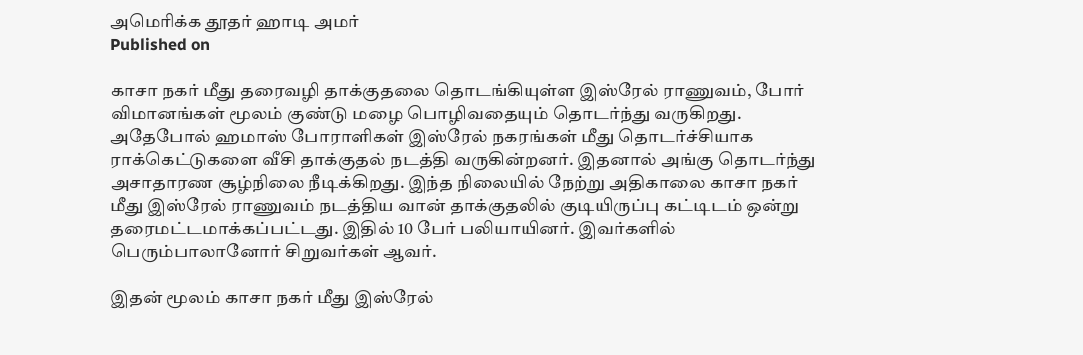அமெரிக்க தூதர் ஹாடி அமர்
Published on

காசா நகர் மீது தரைவழி தாக்குதலை தொடங்கியுள்ள இஸ்ரேல் ராணுவம், போர் விமானங்கள் மூலம் குண்டு மழை பொழிவதையும் தொடர்ந்து வருகிறது. அதேபோல் ஹமாஸ் போராளிகள் இஸ்ரேல் நகரங்கள் மீது தொடர்ச்சியாக ராக்கெட்டுகளை வீசி தாக்குதல் நடத்தி வருகின்றனர். இதனால் அங்கு தொடர்ந்து அசாதாரண சூழ்நிலை நீடிக்கிறது. இந்த நிலையில் நேற்று அதிகாலை காசா நகர் மீது இஸ்ரேல் ராணுவம் நடத்திய வான் தாக்குதலில் குடியிருப்பு கட்டிடம் ஒன்று தரைமட்டமாக்கப்பட்டது. இதில் 10 பேர் பலியாயினர். இவர்களில் பெரும்பாலானோர் சிறுவர்கள் ஆவர்.

இதன் மூலம் காசா நகர் மீது இஸ்ரேல்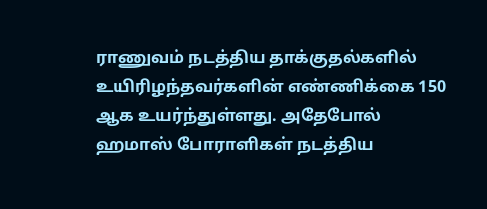ராணுவம் நடத்திய தாக்குதல்களில் உயிரிழந்தவர்களின் எண்ணிக்கை 150 ஆக உயர்ந்துள்ளது. அதேபோல் ஹமாஸ் போராளிகள் நடத்திய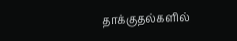தாக்குதல்களில்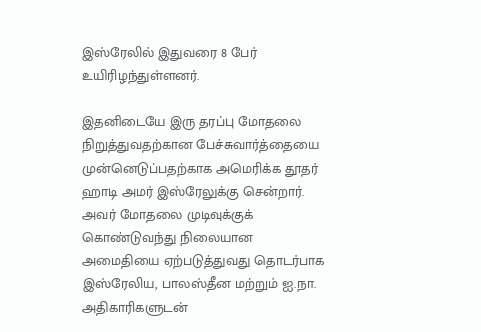இஸ்ரேலில் இதுவரை 8 பேர் உயிரிழந்துள்ளனர்.

இதனிடையே இரு தரப்பு மோதலை நிறுத்துவதற்கான பேச்சுவார்த்தையை முன்னெடுப்பதற்காக அமெரிக்க தூதர் ஹாடி அமர் இஸ்ரேலுக்கு சென்றார். அவர் மோதலை முடிவுக்குக் கொண்டுவந்து நிலையான அமைதியை ஏற்படுத்துவது தொடர்பாக இஸ்ரேலிய, பாலஸ்தீன மற்றும் ஐ.நா. அதிகாரிகளுடன்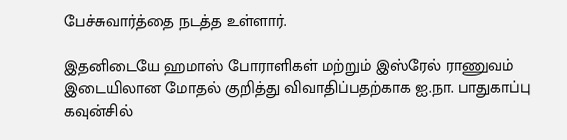பேச்சுவார்த்தை நடத்த உள்ளார்.

இதனிடையே ஹமாஸ் போராளிகள் மற்றும் இஸ்ரேல் ராணுவம் இடையிலான மோதல் குறித்து விவாதிப்பதற்காக ஐ.நா. பாதுகாப்பு கவுன்சில்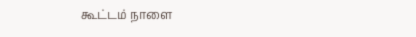கூட்டம் நாளை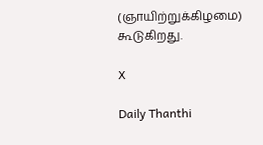(ஞாயிற்றுக்கிழமை) கூடுகிறது.

X

Daily Thanthi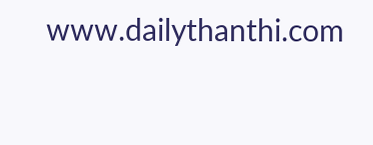www.dailythanthi.com